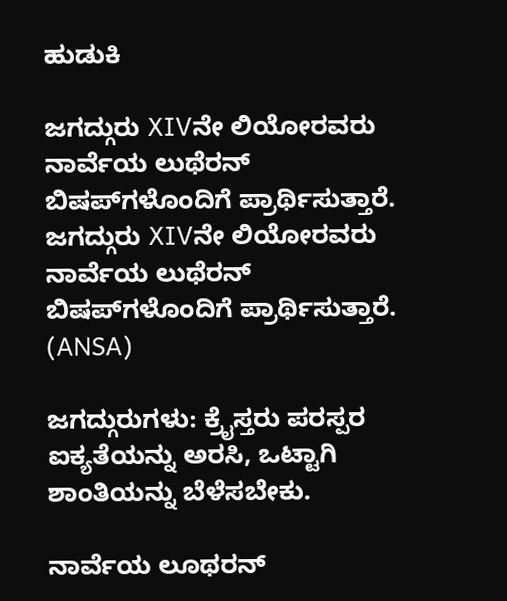ಹುಡುಕಿ

ಜಗದ್ಗುರು XIVನೇ ಲಿಯೋರವರು ನಾರ್ವೆಯ ಲುಥೆರನ್ ಬಿಷಪ್‌ಗಳೊಂದಿಗೆ ಪ್ರಾರ್ಥಿಸುತ್ತಾರೆ. ಜಗದ್ಗುರು XIVನೇ ಲಿಯೋರವರು ನಾರ್ವೆಯ ಲುಥೆರನ್ ಬಿಷಪ್‌ಗಳೊಂದಿಗೆ ಪ್ರಾರ್ಥಿಸುತ್ತಾರೆ.  (ANSA)

ಜಗದ್ಗುರುಗಳು: ಕ್ರೈಸ್ತರು ಪರಸ್ಪರ ಐಕ್ಯತೆಯನ್ನು ಅರಸಿ, ಒಟ್ಟಾಗಿ ಶಾಂತಿಯನ್ನು ಬೆಳೆಸಬೇಕು.

ನಾರ್ವೆಯ ಲೂಥರನ್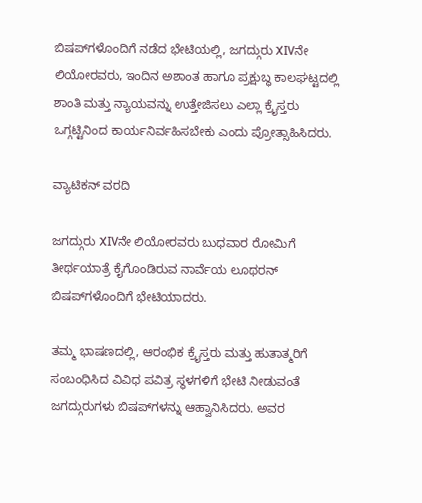ಬಿಷಪ್‌ಗಳೊಂದಿಗೆ ನಡೆದ ಭೇಟಿಯಲ್ಲಿ, ಜಗದ್ಗುರು XIVನೇ ಲಿಯೋರವರು, ಇಂದಿನ ಅಶಾಂತ ಹಾಗೂ ಪ್ರಕ್ಷುಬ್ಧ ಕಾಲಘಟ್ಟದಲ್ಲಿ ಶಾಂತಿ ಮತ್ತು ನ್ಯಾಯವನ್ನು ಉತ್ತೇಜಿಸಲು ಎಲ್ಲಾ ಕ್ರೈಸ್ತರು ಒಗ್ಗಟ್ಟಿನಿಂದ ಕಾರ್ಯನಿರ್ವಹಿಸಬೇಕು ಎಂದು ಪ್ರೋತ್ಸಾಹಿಸಿದರು.

ವ್ಯಾಟಿಕನ್ ವರದಿ

ಜಗದ್ಗುರು XIVನೇ ಲಿಯೋರವರು ಬುಧವಾರ ರೋಮಿಗೆ ತೀರ್ಥಯಾತ್ರೆ ಕೈಗೊಂಡಿರುವ ನಾರ್ವೆಯ ಲೂಥರನ್ ಬಿಷಪ್‌ಗಳೊಂದಿಗೆ ಭೇಟಿಯಾದರು.

ತಮ್ಮ ಭಾಷಣದಲ್ಲಿ, ಆರಂಭಿಕ ಕ್ರೈಸ್ತರು ಮತ್ತು ಹುತಾತ್ಮರಿಗೆ ಸಂಬಂಧಿಸಿದ ವಿವಿಧ ಪವಿತ್ರ ಸ್ಥಳಗಳಿಗೆ ಭೇಟಿ ನೀಡುವಂತೆ ಜಗದ್ಗುರುಗಳು ಬಿಷಪ್‌ಗಳನ್ನು ಆಹ್ವಾನಿಸಿದರು. ಅವರ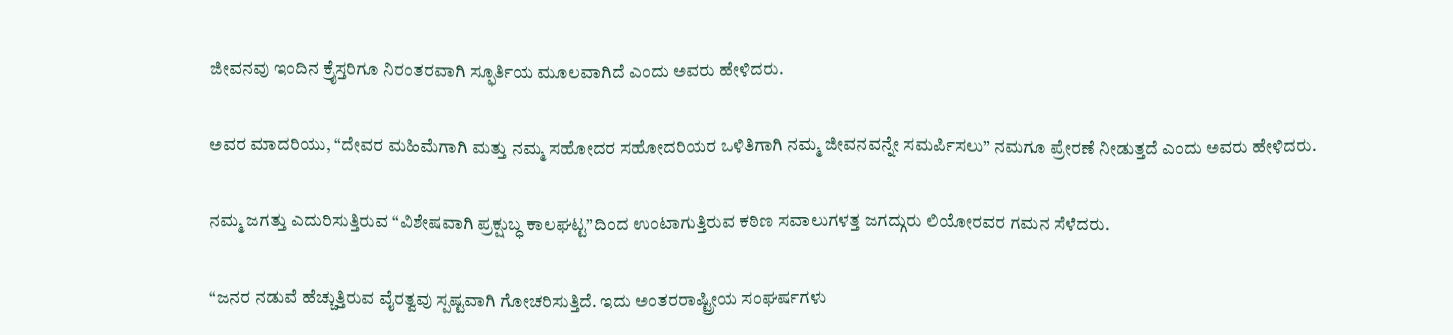ಜೀವನವು ಇಂದಿನ ಕ್ರೈಸ್ತರಿಗೂ ನಿರಂತರವಾಗಿ ಸ್ಫೂರ್ತಿಯ ಮೂಲವಾಗಿದೆ ಎಂದು ಅವರು ಹೇಳಿದರು.

ಅವರ ಮಾದರಿಯು, “ದೇವರ ಮಹಿಮೆಗಾಗಿ ಮತ್ತು ನಮ್ಮ ಸಹೋದರ ಸಹೋದರಿಯರ ಒಳಿತಿಗಾಗಿ ನಮ್ಮ ಜೀವನವನ್ನೇ ಸಮರ್ಪಿಸಲು” ನಮಗೂ ಪ್ರೇರಣೆ ನೀಡುತ್ತದೆ ಎಂದು ಅವರು ಹೇಳಿದರು.

ನಮ್ಮ ಜಗತ್ತು ಎದುರಿಸುತ್ತಿರುವ “ವಿಶೇಷವಾಗಿ ಪ್ರಕ್ಷುಬ್ಧ ಕಾಲಘಟ್ಟ”ದಿಂದ ಉಂಟಾಗುತ್ತಿರುವ ಕಠಿಣ ಸವಾಲುಗಳತ್ತ ಜಗದ್ಗುರು ಲಿಯೋರವರ ಗಮನ ಸೆಳೆದರು.

“ಜನರ ನಡುವೆ ಹೆಚ್ಚುತ್ತಿರುವ ವೈರತ್ವವು ಸ್ಪಷ್ಟವಾಗಿ ಗೋಚರಿಸುತ್ತಿದೆ. ಇದು ಅಂತರರಾಷ್ಟ್ರೀಯ ಸಂಘರ್ಷಗಳು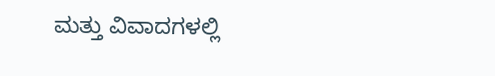ಮತ್ತು ವಿವಾದಗಳಲ್ಲಿ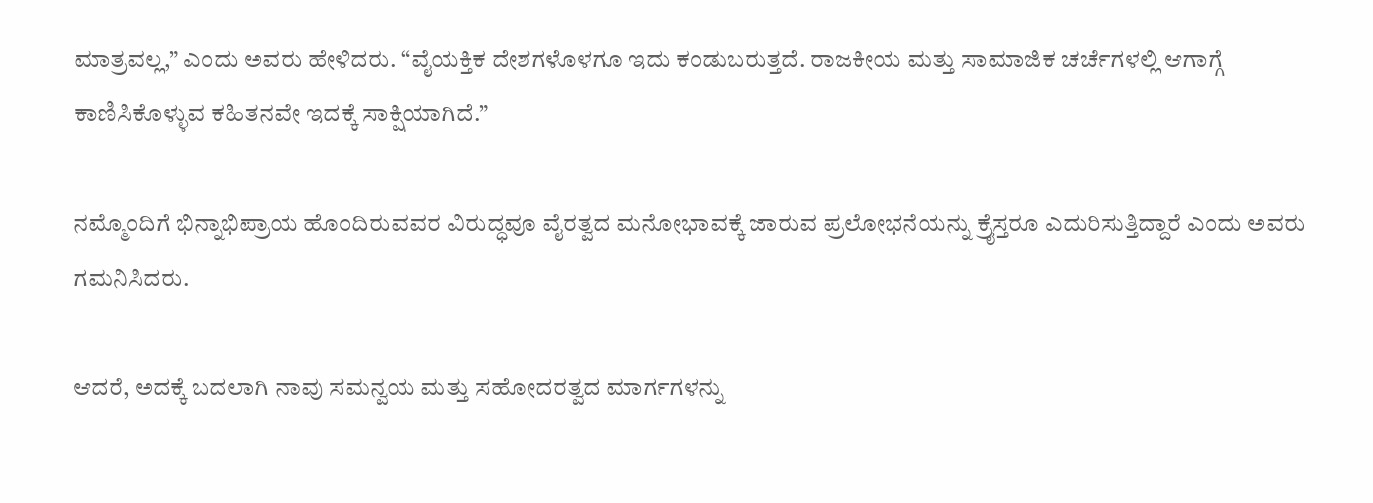ಮಾತ್ರವಲ್ಲ,” ಎಂದು ಅವರು ಹೇಳಿದರು. “ವೈಯಕ್ತಿಕ ದೇಶಗಳೊಳಗೂ ಇದು ಕಂಡುಬರುತ್ತದೆ. ರಾಜಕೀಯ ಮತ್ತು ಸಾಮಾಜಿಕ ಚರ್ಚೆಗಳಲ್ಲಿ ಆಗಾಗ್ಗೆ ಕಾಣಿಸಿಕೊಳ್ಳುವ ಕಹಿತನವೇ ಇದಕ್ಕೆ ಸಾಕ್ಷಿಯಾಗಿದೆ.”

ನಮ್ಮೊಂದಿಗೆ ಭಿನ್ನಾಭಿಪ್ರಾಯ ಹೊಂದಿರುವವರ ವಿರುದ್ಧವೂ ವೈರತ್ವದ ಮನೋಭಾವಕ್ಕೆ ಜಾರುವ ಪ್ರಲೋಭನೆಯನ್ನು ಕ್ರೈಸ್ತರೂ ಎದುರಿಸುತ್ತಿದ್ದಾರೆ ಎಂದು ಅವರು ಗಮನಿಸಿದರು.

ಆದರೆ, ಅದಕ್ಕೆ ಬದಲಾಗಿ ನಾವು ಸಮನ್ವಯ ಮತ್ತು ಸಹೋದರತ್ವದ ಮಾರ್ಗಗಳನ್ನು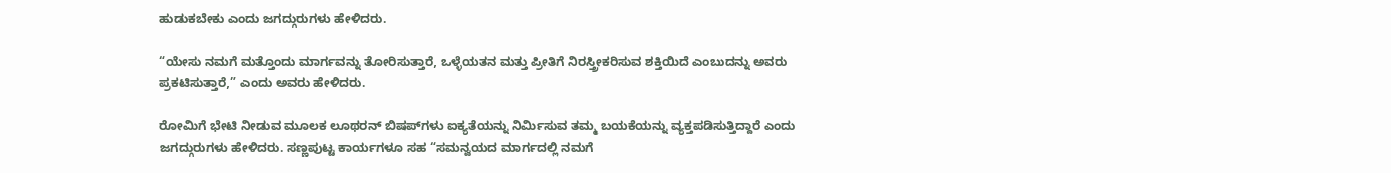ಹುಡುಕಬೇಕು ಎಂದು ಜಗದ್ಗುರುಗಳು ಹೇಳಿದರು.

“ಯೇಸು ನಮಗೆ ಮತ್ತೊಂದು ಮಾರ್ಗವನ್ನು ತೋರಿಸುತ್ತಾರೆ, ಒಳ್ಳೆಯತನ ಮತ್ತು ಪ್ರೀತಿಗೆ ನಿರಸ್ತ್ರೀಕರಿಸುವ ಶಕ್ತಿಯಿದೆ ಎಂಬುದನ್ನು ಅವರು ಪ್ರಕಟಿಸುತ್ತಾರೆ,” ಎಂದು ಅವರು ಹೇಳಿದರು.

ರೋಮಿಗೆ ಭೇಟಿ ನೀಡುವ ಮೂಲಕ ಲೂಥರನ್ ಬಿಷಪ್‌ಗಳು ಐಕ್ಯತೆಯನ್ನು ನಿರ್ಮಿಸುವ ತಮ್ಮ ಬಯಕೆಯನ್ನು ವ್ಯಕ್ತಪಡಿಸುತ್ತಿದ್ದಾರೆ ಎಂದು ಜಗದ್ಗುರುಗಳು ಹೇಳಿದರು. ಸಣ್ಣಪುಟ್ಟ ಕಾರ್ಯಗಳೂ ಸಹ “ಸಮನ್ವಯದ ಮಾರ್ಗದಲ್ಲಿ ನಮಗೆ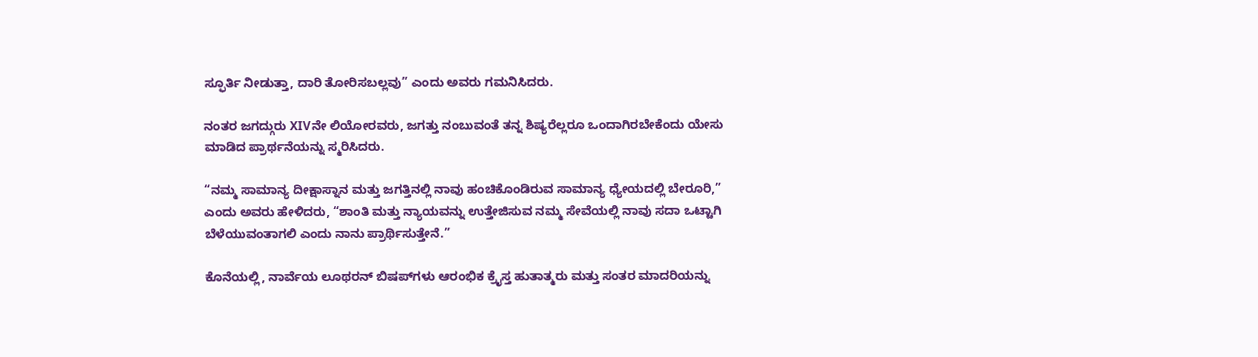ಸ್ಫೂರ್ತಿ ನೀಡುತ್ತಾ, ದಾರಿ ತೋರಿಸಬಲ್ಲವು” ಎಂದು ಅವರು ಗಮನಿಸಿದರು.

ನಂತರ ಜಗದ್ಗುರು XIVನೇ ಲಿಯೋರವರು, ಜಗತ್ತು ನಂಬುವಂತೆ ತನ್ನ ಶಿಷ್ಯರೆಲ್ಲರೂ ಒಂದಾಗಿರಬೇಕೆಂದು ಯೇಸು ಮಾಡಿದ ಪ್ರಾರ್ಥನೆಯನ್ನು ಸ್ಮರಿಸಿದರು.

“ನಮ್ಮ ಸಾಮಾನ್ಯ ದೀಕ್ಷಾಸ್ನಾನ ಮತ್ತು ಜಗತ್ತಿನಲ್ಲಿ ನಾವು ಹಂಚಿಕೊಂಡಿರುವ ಸಾಮಾನ್ಯ ಧ್ಯೇಯದಲ್ಲಿ ಬೇರೂರಿ,” ಎಂದು ಅವರು ಹೇಳಿದರು, “ಶಾಂತಿ ಮತ್ತು ನ್ಯಾಯವನ್ನು ಉತ್ತೇಜಿಸುವ ನಮ್ಮ ಸೇವೆಯಲ್ಲಿ ನಾವು ಸದಾ ಒಟ್ಟಾಗಿ ಬೆಳೆಯುವಂತಾಗಲಿ ಎಂದು ನಾನು ಪ್ರಾರ್ಥಿಸುತ್ತೇನೆ.”

ಕೊನೆಯಲ್ಲಿ, ನಾರ್ವೆಯ ಲೂಥರನ್ ಬಿಷಪ್‌ಗಳು ಆರಂಭಿಕ ಕ್ರೈಸ್ತ ಹುತಾತ್ಮರು ಮತ್ತು ಸಂತರ ಮಾದರಿಯನ್ನು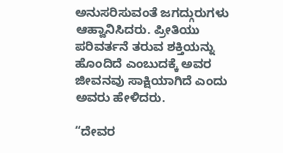ಅನುಸರಿಸುವಂತೆ ಜಗದ್ಗುರುಗಳು ಆಹ್ವಾನಿಸಿದರು. ಪ್ರೀತಿಯು ಪರಿವರ್ತನೆ ತರುವ ಶಕ್ತಿಯನ್ನು ಹೊಂದಿದೆ ಎಂಬುದಕ್ಕೆ ಅವರ ಜೀವನವು ಸಾಕ್ಷಿಯಾಗಿದೆ ಎಂದು ಅವರು ಹೇಳಿದರು.

“ದೇವರ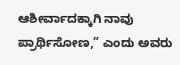ಆಶೀರ್ವಾದಕ್ಕಾಗಿ ನಾವು ಪ್ರಾರ್ಥಿಸೋಣ,” ಎಂದು ಅವರು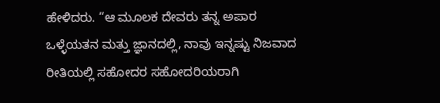ಹೇಳಿದರು. “ಆ ಮೂಲಕ ದೇವರು ತನ್ನ ಅಪಾರ ಒಳ್ಳೆಯತನ ಮತ್ತು ಜ್ಞಾನದಲ್ಲಿ, ನಾವು ಇನ್ನಷ್ಟು ನಿಜವಾದ ರೀತಿಯಲ್ಲಿ ಸಹೋದರ ಸಹೋದರಿಯರಾಗಿ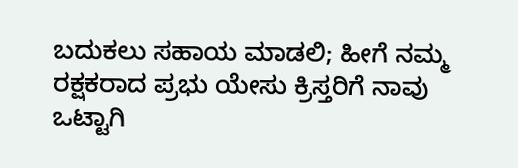ಬದುಕಲು ಸಹಾಯ ಮಾಡಲಿ; ಹೀಗೆ ನಮ್ಮ ರಕ್ಷಕರಾದ ಪ್ರಭು ಯೇಸು ಕ್ರಿಸ್ತರಿಗೆ ನಾವು ಒಟ್ಟಾಗಿ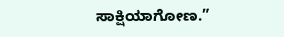ಸಾಕ್ಷಿಯಾಗೋಣ.”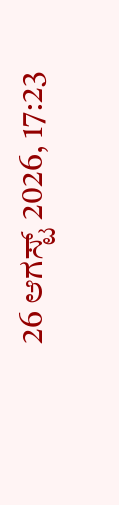26 ಆಗಸ್ಟ್ 2026, 17:23